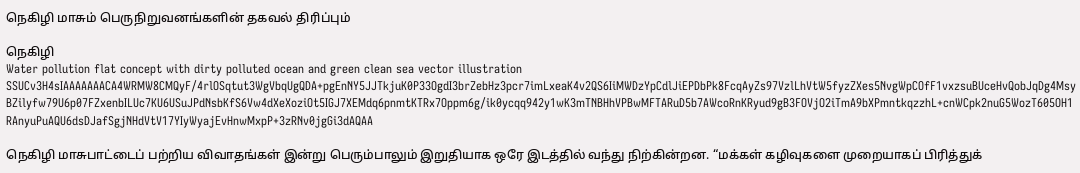நெகிழி மாசும் பெருநிறுவனங்களின் தகவல் திரிப்பும்

நெகிழி
Water pollution flat concept with dirty polluted ocean and green clean sea vector illustration SSUCv3H4sIAAAAAAACA4WRMW8CMQyF/4rlOSqtut3WgVbqUgQDA+pgEnNY5JJTkjuK0P33OgdI3brZebHz3pcr7imLxeaK4v2QS6IiMWDzYpCdlJiEPDbPk8FcqAyZs97VzlLhVtW5fyzZXes5NvgWpCOfF1vxzsuBUceHvQobJqDg4MsyBZilyfw79U6p07FZxenbILUc7KU6USuJPdNsbKfS6Vw4dXeXoziOt5IGJ7XEMdq6pnmtKTRx7Oppm6g/ik0ycqq942y1wK3mTNBHhVPBwMFTARuD5b7AWcoRnKRyud9gB3FOVjO2iTmA9bXPmntkqzzhL+cnWCpk2nuG5WozT605OH1RAnyuPuAQU6dsDJafSgjNHdVtV17YIyWyajEvHnwMxpP+3zRNv0jgGi3dAQAA

நெகிழி மாசுபாட்டைப் பற்றிய விவாதங்கள் இன்று பெரும்பாலும் இறுதியாக ஒரே இடத்தில் வந்து நிற்கின்றன. “மக்கள் கழிவுகளை முறையாகப் பிரித்துக்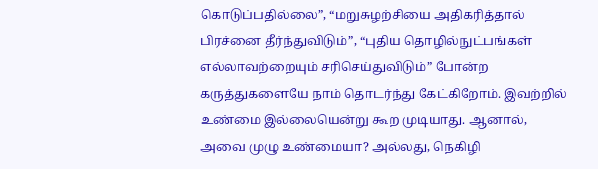கொடுப்பதில்லை”, “மறுசுழற்சியை அதிகரித்தால் பிரச்னை தீர்ந்துவிடும்”, “புதிய தொழில்நுட்பங்கள் எல்லாவற்றையும் சரிசெய்துவிடும்” போன்ற கருத்துகளையே நாம் தொடர்ந்து கேட்கிறோம். இவற்றில் உண்மை இல்லையென்று கூற முடியாது. ஆனால், அவை முழு உண்மையா? அல்லது, நெகிழி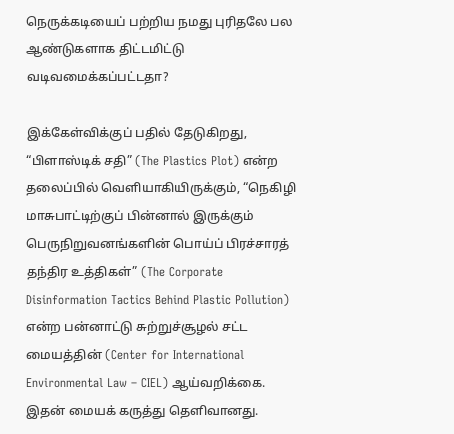நெருக்கடியைப் பற்றிய நமது புரிதலே பல ஆண்டுகளாக திட்டமிட்டு வடிவமைக்கப்பட்டதா?

இக்கேள்விக்குப் பதில் தேடுகிறது, “பிளாஸ்டிக் சதி” (The Plastics Plot) என்ற தலைப்பில் வெளியாகியிருக்கும், “நெகிழி மாசுபாட்டிற்குப் பின்னால் இருக்கும் பெருநிறுவனங்களின் பொய்ப் பிரச்சாரத் தந்திர உத்திகள்” (The Corporate Disinformation Tactics Behind Plastic Pollution) என்ற பன்னாட்டு சுற்றுச்சூழல் சட்ட மையத்தின் (Center for International Environmental Law – CIEL) ஆய்வறிக்கை. இதன் மையக் கருத்து தெளிவானது.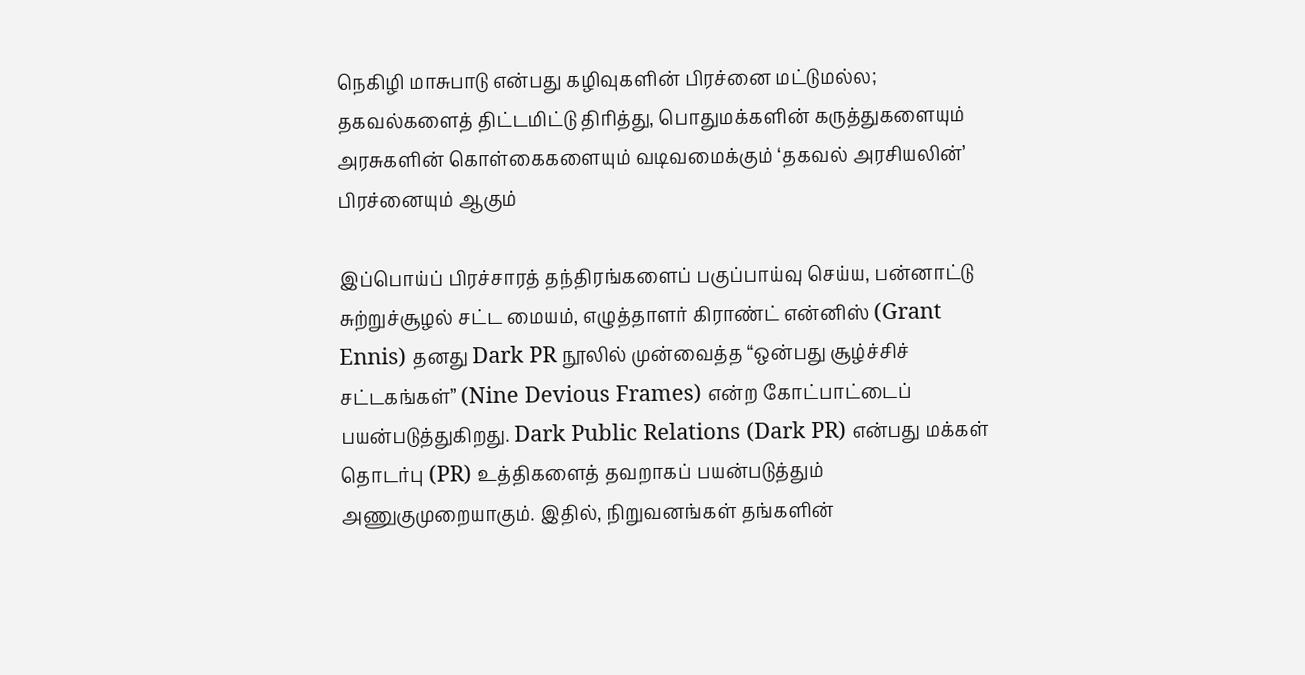நெகிழி மாசுபாடு என்பது கழிவுகளின் பிரச்னை மட்டுமல்ல; தகவல்களைத் திட்டமிட்டு திரித்து, பொதுமக்களின் கருத்துகளையும் அரசுகளின் கொள்கைகளையும் வடிவமைக்கும் ‘தகவல் அரசியலின்’ பிரச்னையும் ஆகும்

இப்பொய்ப் பிரச்சாரத் தந்திரங்களைப் பகுப்பாய்வு செய்ய, பன்னாட்டு சுற்றுச்சூழல் சட்ட மையம், எழுத்தாளர் கிராண்ட் என்னிஸ் (Grant Ennis) தனது Dark PR நூலில் முன்வைத்த “ஒன்பது சூழ்ச்சிச் சட்டகங்கள்” (Nine Devious Frames) என்ற கோட்பாட்டைப் பயன்படுத்துகிறது. Dark Public Relations (Dark PR) என்பது மக்கள் தொடர்பு (PR) உத்திகளைத் தவறாகப் பயன்படுத்தும் அணுகுமுறையாகும். இதில், நிறுவனங்கள் தங்களின்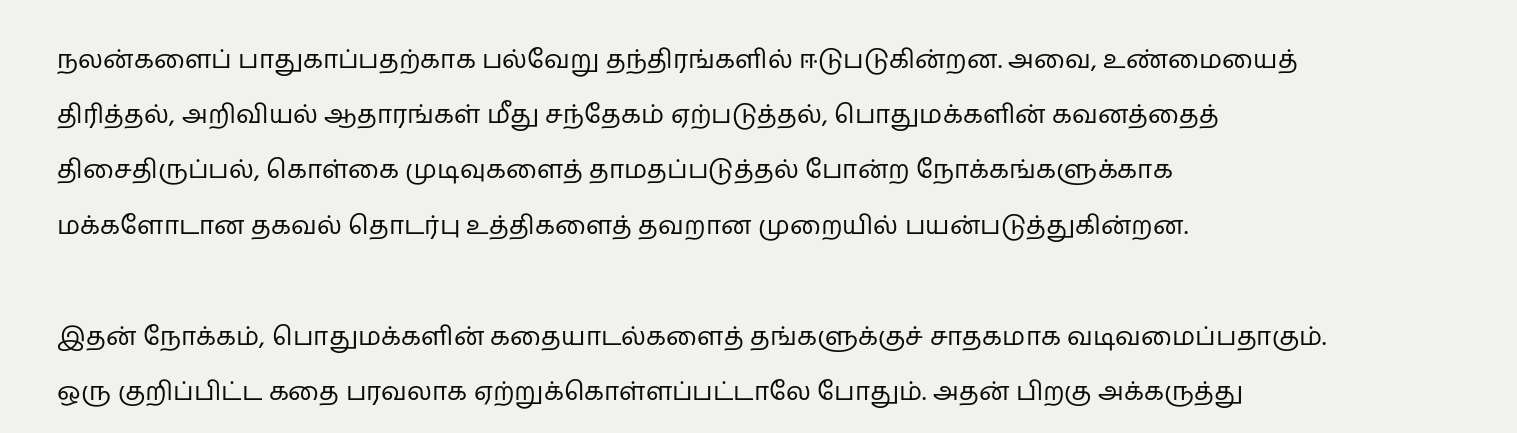நலன்களைப் பாதுகாப்பதற்காக பல்வேறு தந்திரங்களில் ஈடுபடுகின்றன. அவை, உண்மையைத் திரித்தல், அறிவியல் ஆதாரங்கள் மீது சந்தேகம் ஏற்படுத்தல், பொதுமக்களின் கவனத்தைத் திசைதிருப்பல், கொள்கை முடிவுகளைத் தாமதப்படுத்தல் போன்ற நோக்கங்களுக்காக மக்களோடான தகவல் தொடர்பு உத்திகளைத் தவறான முறையில் பயன்படுத்துகின்றன.

இதன் நோக்கம், பொதுமக்களின் கதையாடல்களைத் தங்களுக்குச் சாதகமாக வடிவமைப்பதாகும். ஒரு குறிப்பிட்ட கதை பரவலாக ஏற்றுக்கொள்ளப்பட்டாலே போதும். அதன் பிறகு அக்கருத்து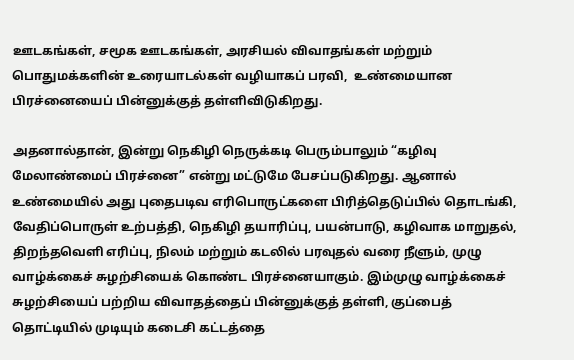ஊடகங்கள், சமூக ஊடகங்கள், அரசியல் விவாதங்கள் மற்றும் பொதுமக்களின் உரையாடல்கள் வழியாகப் பரவி,  உண்மையான பிரச்னையைப் பின்னுக்குத் தள்ளிவிடுகிறது.

அதனால்தான், இன்று நெகிழி நெருக்கடி பெரும்பாலும் “கழிவு மேலாண்மைப் பிரச்னை” என்று மட்டுமே பேசப்படுகிறது. ஆனால் உண்மையில் அது புதைபடிவ எரிபொருட்களை பிரித்தெடுப்பில் தொடங்கி, வேதிப்பொருள் உற்பத்தி, நெகிழி தயாரிப்பு, பயன்பாடு, கழிவாக மாறுதல், திறந்தவெளி எரிப்பு, நிலம் மற்றும் கடலில் பரவுதல் வரை நீளும், முழு வாழ்க்கைச் சுழற்சியைக் கொண்ட பிரச்னையாகும். இம்முழு வாழ்க்கைச் சுழற்சியைப் பற்றிய விவாதத்தைப் பின்னுக்குத் தள்ளி, குப்பைத் தொட்டியில் முடியும் கடைசி கட்டத்தை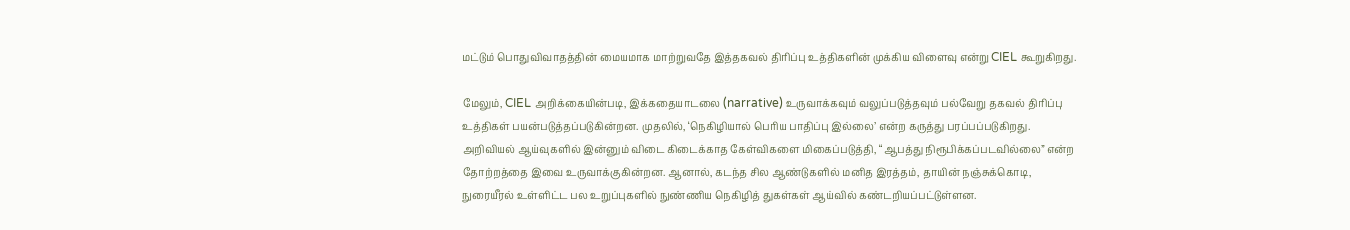மட்டும் பொதுவிவாதத்தின் மையமாக மாற்றுவதே இத்தகவல் திரிப்பு உத்திகளின் முக்கிய விளைவு என்று CIEL கூறுகிறது.

மேலும், CIEL அறிக்கையின்படி, இக்கதையாடலை (narrative) உருவாக்கவும் வலுப்படுத்தவும் பல்வேறு தகவல் திரிப்பு உத்திகள் பயன்படுத்தப்படுகின்றன. முதலில், ‘நெகிழியால் பெரிய பாதிப்பு இல்லை’ என்ற கருத்து பரப்பப்படுகிறது. அறிவியல் ஆய்வுகளில் இன்னும் விடை கிடைக்காத கேள்விகளை மிகைப்படுத்தி, “ஆபத்து நிரூபிக்கப்படவில்லை” என்ற தோற்றத்தை இவை உருவாக்குகின்றன. ஆனால், கடந்த சில ஆண்டுகளில் மனித இரத்தம், தாயின் நஞ்சுக்கொடி, நுரையீரல் உள்ளிட்ட பல உறுப்புகளில் நுண்ணிய நெகிழித் துகள்கள் ஆய்வில் கண்டறியப்பட்டுள்ளன.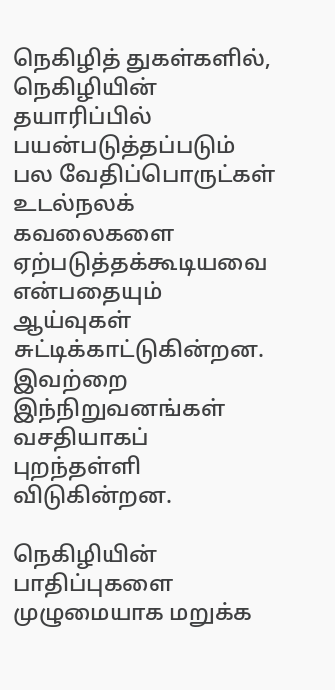நெகிழித் துகள்களில், நெகிழியின் தயாரிப்பில் பயன்படுத்தப்படும் பல வேதிப்பொருட்கள் உடல்நலக் கவலைகளை ஏற்படுத்தக்கூடியவை என்பதையும் ஆய்வுகள் சுட்டிக்காட்டுகின்றன. இவற்றை இந்நிறுவனங்கள் வசதியாகப் புறந்தள்ளி விடுகின்றன.

நெகிழியின் பாதிப்புகளை முழுமையாக மறுக்க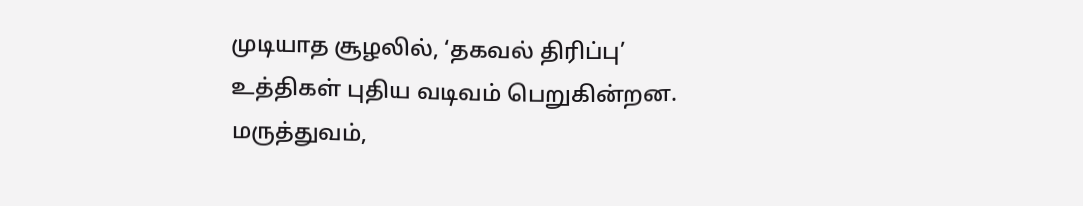முடியாத சூழலில், ‘தகவல் திரிப்பு’ உத்திகள் புதிய வடிவம் பெறுகின்றன. மருத்துவம்,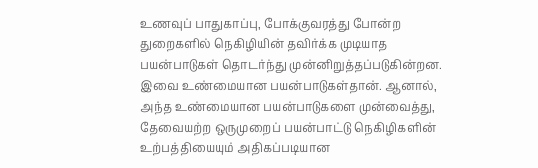உணவுப் பாதுகாப்பு, போக்குவரத்து போன்ற துறைகளில் நெகிழியின் தவிர்க்க முடியாத பயன்பாடுகள் தொடர்ந்து முன்னிறுத்தப்படுகின்றன. இவை உண்மையான பயன்பாடுகள்தான். ஆனால், அந்த உண்மையான பயன்பாடுகளை முன்வைத்து, தேவையற்ற ஒருமுறைப் பயன்பாட்டு நெகிழிகளின் உற்பத்தியையும் அதிகப்படியான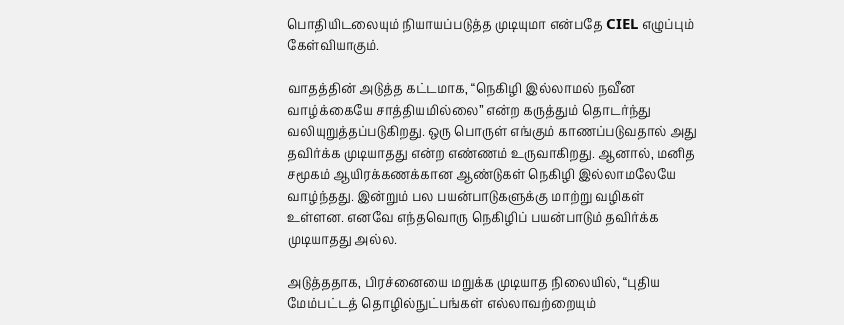பொதியிடலையும் நியாயப்படுத்த முடியுமா என்பதே CIEL எழுப்பும் கேள்வியாகும்.

வாதத்தின் அடுத்த கட்டமாக, “நெகிழி இல்லாமல் நவீன வாழ்க்கையே சாத்தியமில்லை” என்ற கருத்தும் தொடர்ந்து வலியுறுத்தப்படுகிறது. ஒரு பொருள் எங்கும் காணப்படுவதால் அது தவிர்க்க முடியாதது என்ற எண்ணம் உருவாகிறது. ஆனால், மனித சமூகம் ஆயிரக்கணக்கான ஆண்டுகள் நெகிழி இல்லாமலேயே வாழ்ந்தது. இன்றும் பல பயன்பாடுகளுக்கு மாற்று வழிகள் உள்ளன. எனவே எந்தவொரு நெகிழிப் பயன்பாடும் தவிர்க்க முடியாதது அல்ல.

அடுத்ததாக, பிரச்னையை மறுக்க முடியாத நிலையில், “புதிய மேம்பட்டத் தொழில்நுட்பங்கள் எல்லாவற்றையும்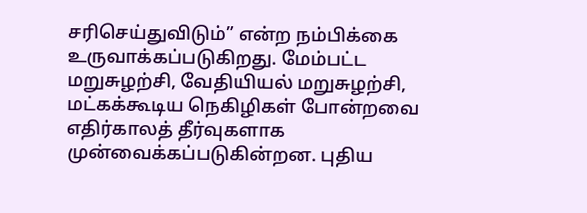சரிசெய்துவிடும்” என்ற நம்பிக்கை உருவாக்கப்படுகிறது. மேம்பட்ட மறுசுழற்சி, வேதியியல் மறுசுழற்சி, மட்கக்கூடிய நெகிழிகள் போன்றவை எதிர்காலத் தீர்வுகளாக முன்வைக்கப்படுகின்றன. புதிய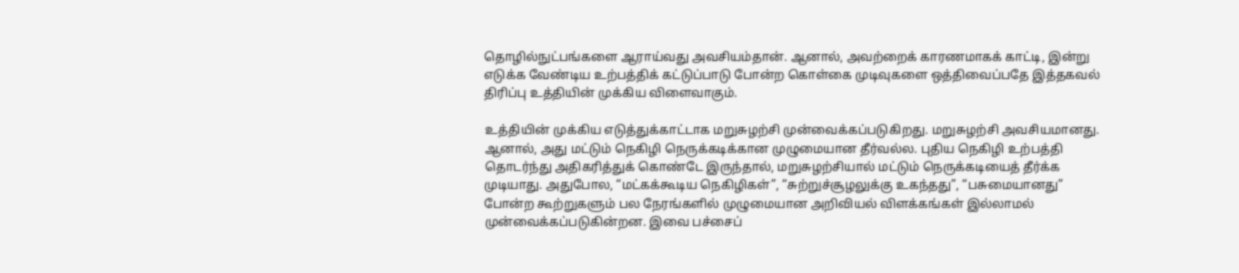தொழில்நுட்பங்களை ஆராய்வது அவசியம்தான். ஆனால், அவற்றைக் காரணமாகக் காட்டி, இன்று எடுக்க வேண்டிய உற்பத்திக் கட்டுப்பாடு போன்ற கொள்கை முடிவுகளை ஒத்திவைப்பதே இத்தகவல் திரிப்பு உத்தியின் முக்கிய விளைவாகும்.

உத்தியின் முக்கிய எடுத்துக்காட்டாக மறுசுழற்சி முன்வைக்கப்படுகிறது. மறுசுழற்சி அவசியமானது. ஆனால், அது மட்டும் நெகிழி நெருக்கடிக்கான முழுமையான தீர்வல்ல. புதிய நெகிழி உற்பத்தி தொடர்ந்து அதிகரித்துக் கொண்டே இருந்தால், மறுசுழற்சியால் மட்டும் நெருக்கடியைத் தீர்க்க முடியாது. அதுபோல, “மட்கக்கூடிய நெகிழிகள்”, “சுற்றுச்சூழலுக்கு உகந்தது”, “பசுமையானது” போன்ற கூற்றுகளும் பல நேரங்களில் முழுமையான அறிவியல் விளக்கங்கள் இல்லாமல் முன்வைக்கப்படுகின்றன. இவை பச்சைப்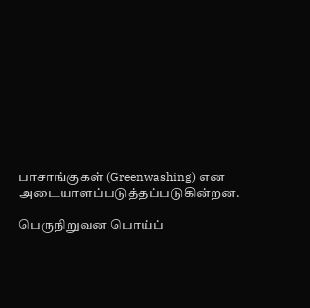பாசாங்குகள் (Greenwashing) என அடையாளப்படுத்தப்படுகின்றன.

பெருநிறுவன பொய்ப்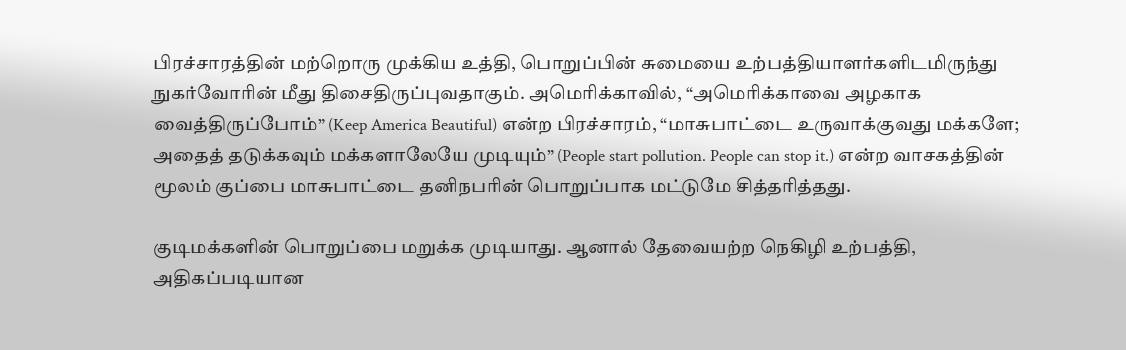பிரச்சாரத்தின் மற்றொரு முக்கிய உத்தி, பொறுப்பின் சுமையை உற்பத்தியாளர்களிடமிருந்து நுகர்வோரின் மீது திசைதிருப்புவதாகும். அமெரிக்காவில், “அமெரிக்காவை அழகாக வைத்திருப்போம்” (Keep America Beautiful) என்ற பிரச்சாரம், “மாசுபாட்டை உருவாக்குவது மக்களே; அதைத் தடுக்கவும் மக்களாலேயே முடியும்” (People start pollution. People can stop it.) என்ற வாசகத்தின் மூலம் குப்பை மாசுபாட்டை தனிநபரின் பொறுப்பாக மட்டுமே சித்தரித்தது.

குடிமக்களின் பொறுப்பை மறுக்க முடியாது. ஆனால் தேவையற்ற நெகிழி உற்பத்தி, அதிகப்படியான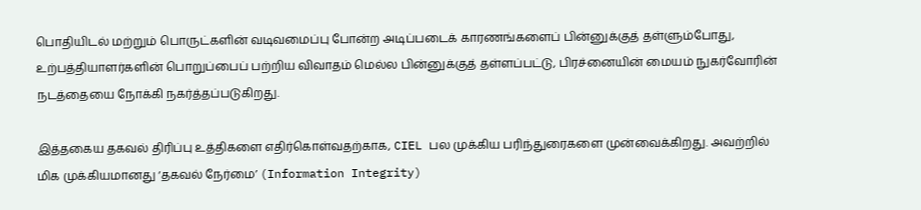பொதியிடல் மற்றும் பொருட்களின் வடிவமைப்பு போன்ற அடிப்படைக் காரணங்களைப் பின்னுக்குத் தள்ளும்போது, உற்பத்தியாளர்களின் பொறுப்பைப் பற்றிய விவாதம் மெல்ல பின்னுக்குத் தள்ளப்பட்டு, பிரச்னையின் மையம் நுகர்வோரின் நடத்தையை நோக்கி நகர்த்தப்படுகிறது.

இத்தகைய தகவல் திரிப்பு உத்திகளை எதிர்கொள்வதற்காக, CIEL பல முக்கிய பரிந்துரைகளை முன்வைக்கிறது. அவற்றில் மிக முக்கியமானது ‘தகவல் நேர்மை’ (Information Integrity)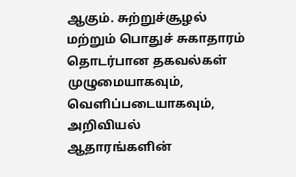ஆகும். சுற்றுச்சூழல் மற்றும் பொதுச் சுகாதாரம் தொடர்பான தகவல்கள் முழுமையாகவும், வெளிப்படையாகவும், அறிவியல் ஆதாரங்களின்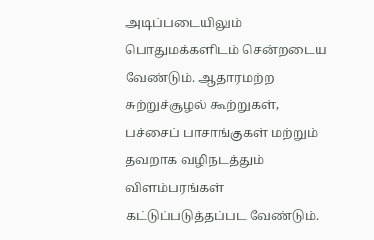அடிப்படையிலும் பொதுமக்களிடம் சென்றடைய வேண்டும். ஆதாரமற்ற சுற்றுச்சூழல் கூற்றுகள், பச்சைப் பாசாங்குகள் மற்றும் தவறாக வழிநடத்தும் விளம்பரங்கள் கட்டுப்படுத்தப்பட வேண்டும்.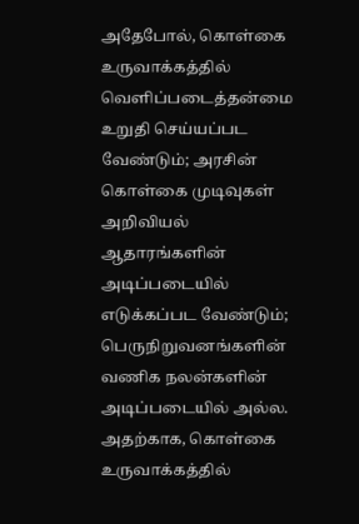அதேபோல், கொள்கை உருவாக்கத்தில் வெளிப்படைத்தன்மை உறுதி செய்யப்பட வேண்டும்; அரசின் கொள்கை முடிவுகள் அறிவியல் ஆதாரங்களின் அடிப்படையில் எடுக்கப்பட வேண்டும்; பெருநிறுவனங்களின் வணிக நலன்களின் அடிப்படையில் அல்ல. அதற்காக, கொள்கை உருவாக்கத்தில்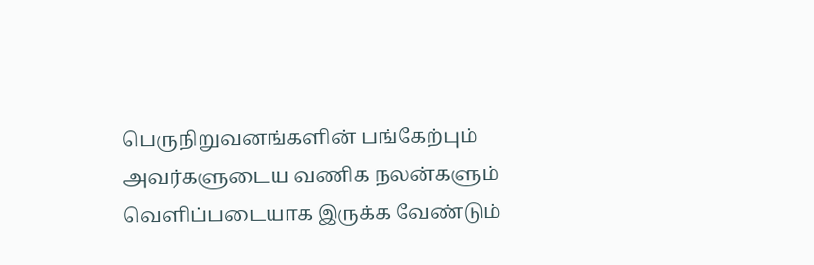பெருநிறுவனங்களின் பங்கேற்பும் அவர்களுடைய வணிக நலன்களும் வெளிப்படையாக இருக்க வேண்டும்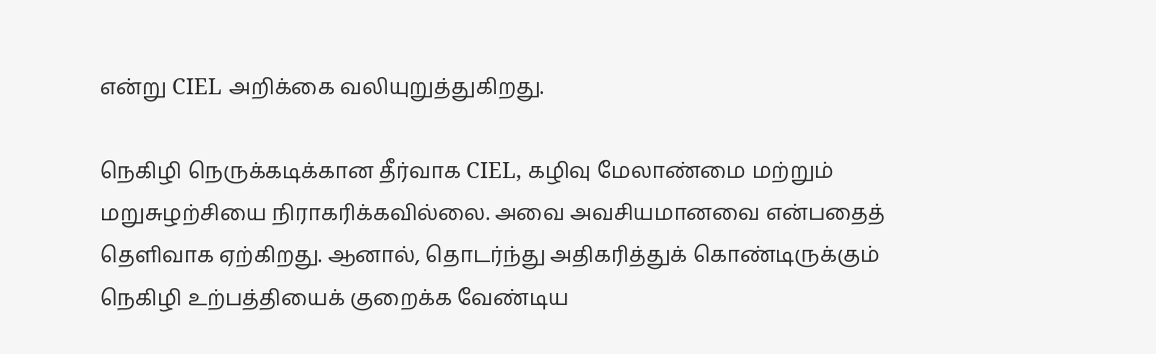என்று CIEL அறிக்கை வலியுறுத்துகிறது.

நெகிழி நெருக்கடிக்கான தீர்வாக CIEL, கழிவு மேலாண்மை மற்றும் மறுசுழற்சியை நிராகரிக்கவில்லை. அவை அவசியமானவை என்பதைத் தெளிவாக ஏற்கிறது. ஆனால், தொடர்ந்து அதிகரித்துக் கொண்டிருக்கும் நெகிழி உற்பத்தியைக் குறைக்க வேண்டிய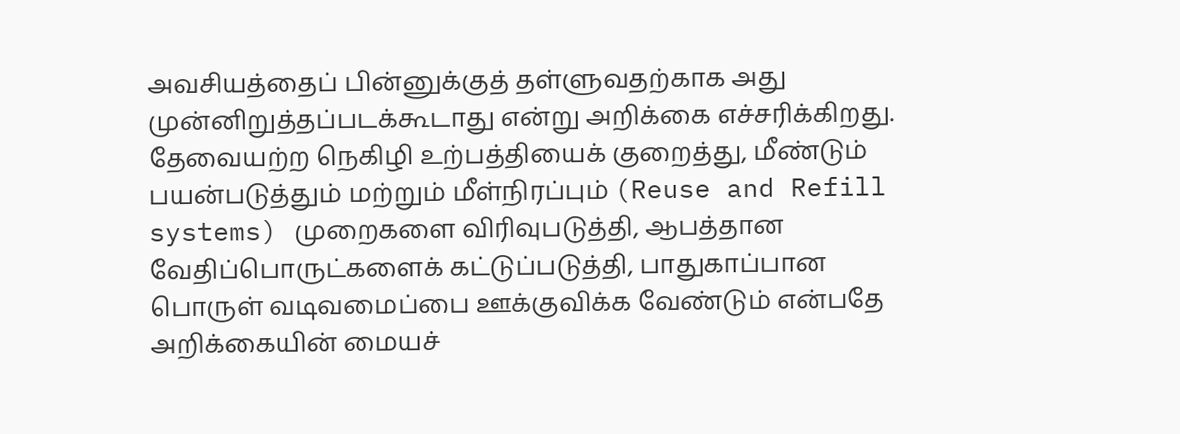அவசியத்தைப் பின்னுக்குத் தள்ளுவதற்காக அது முன்னிறுத்தப்படக்கூடாது என்று அறிக்கை எச்சரிக்கிறது. தேவையற்ற நெகிழி உற்பத்தியைக் குறைத்து, மீண்டும் பயன்படுத்தும் மற்றும் மீள்நிரப்பும் (Reuse and Refill systems) முறைகளை விரிவுபடுத்தி, ஆபத்தான வேதிப்பொருட்களைக் கட்டுப்படுத்தி, பாதுகாப்பான பொருள் வடிவமைப்பை ஊக்குவிக்க வேண்டும் என்பதே அறிக்கையின் மையச்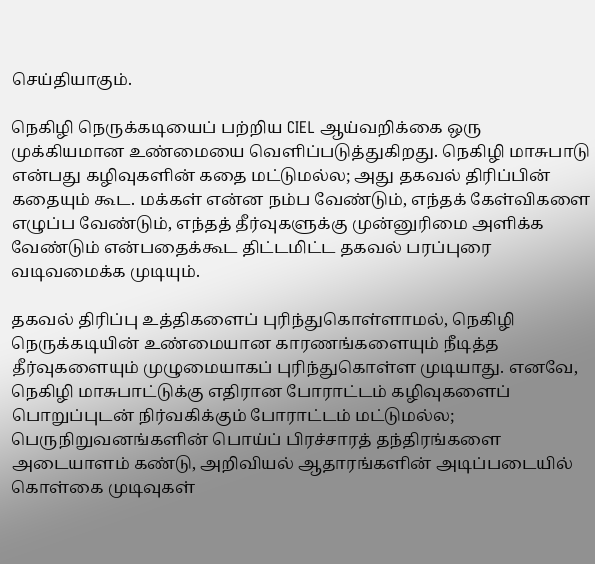செய்தியாகும்.

நெகிழி நெருக்கடியைப் பற்றிய CIEL ஆய்வறிக்கை ஒரு முக்கியமான உண்மையை வெளிப்படுத்துகிறது. நெகிழி மாசுபாடு என்பது கழிவுகளின் கதை மட்டுமல்ல; அது தகவல் திரிப்பின் கதையும் கூட. மக்கள் என்ன நம்ப வேண்டும், எந்தக் கேள்விகளை எழுப்ப வேண்டும், எந்தத் தீர்வுகளுக்கு முன்னுரிமை அளிக்க வேண்டும் என்பதைக்கூட திட்டமிட்ட தகவல் பரப்புரை வடிவமைக்க முடியும்.

தகவல் திரிப்பு உத்திகளைப் புரிந்துகொள்ளாமல், நெகிழி நெருக்கடியின் உண்மையான காரணங்களையும் நீடித்த தீர்வுகளையும் முழுமையாகப் புரிந்துகொள்ள முடியாது. எனவே, நெகிழி மாசுபாட்டுக்கு எதிரான போராட்டம் கழிவுகளைப் பொறுப்புடன் நிர்வகிக்கும் போராட்டம் மட்டுமல்ல; பெருநிறுவனங்களின் பொய்ப் பிரச்சாரத் தந்திரங்களை அடையாளம் கண்டு, அறிவியல் ஆதாரங்களின் அடிப்படையில் கொள்கை முடிவுகள்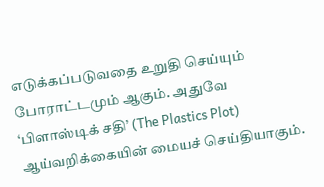எடுக்கப்படுவதை உறுதி செய்யும் போராட்டமும் ஆகும். அதுவே ‘பிளாஸ்டிக் சதி’ (The Plastics Plot) ஆய்வறிக்கையின் மையச் செய்தியாகும்.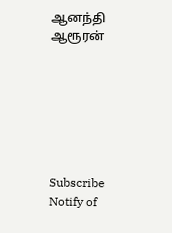ஆனந்தி ஆரூரன்







Subscribe
Notify of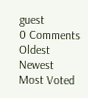guest
0 Comments
Oldest
Newest Most Voted